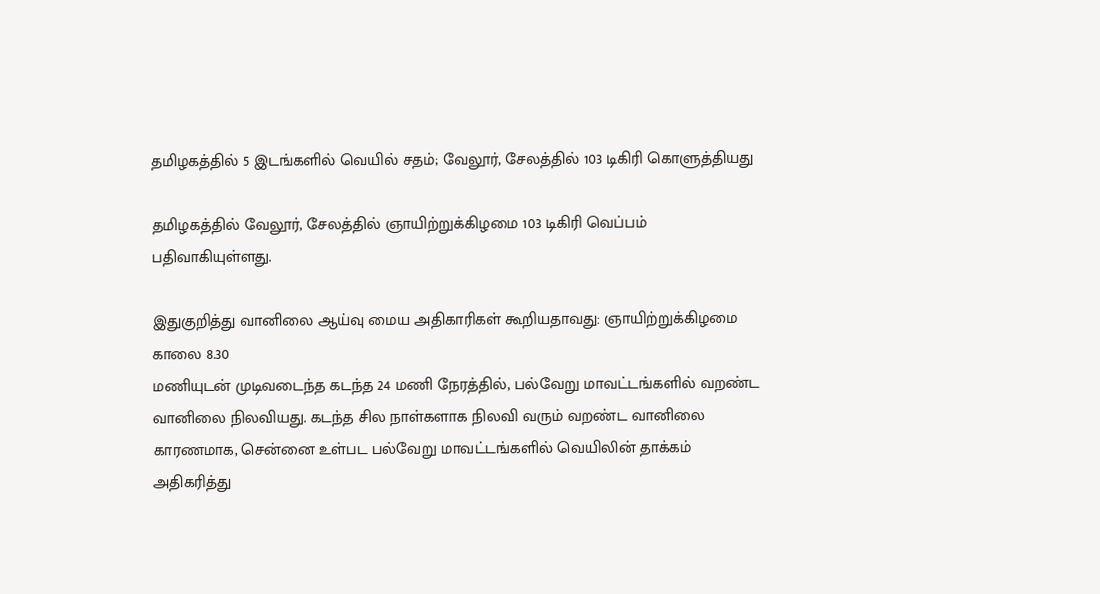தமிழகத்தில் 5 இடங்களில் வெயில் சதம்; வேலூர், சேலத்தில் 103 டிகிரி கொளுத்தியது

தமிழகத்தில் வேலூர், சேலத்தில் ஞாயிற்றுக்கிழமை 103 டிகிரி வெப்பம் பதிவாகியுள்ளது.

இதுகுறித்து வானிலை ஆய்வு மைய அதிகாரிகள் கூறியதாவது: ஞாயிற்றுக்கிழமை காலை 8.30
மணியுடன் முடிவடைந்த கடந்த 24 மணி நேரத்தில், பல்வேறு மாவட்டங்களில் வறண்ட வானிலை நிலவியது. கடந்த சில நாள்களாக நிலவி வரும் வறண்ட வானிலை காரணமாக, சென்னை உள்பட பல்வேறு மாவட்டங்களில் வெயிலின் தாக்கம் அதிகரித்து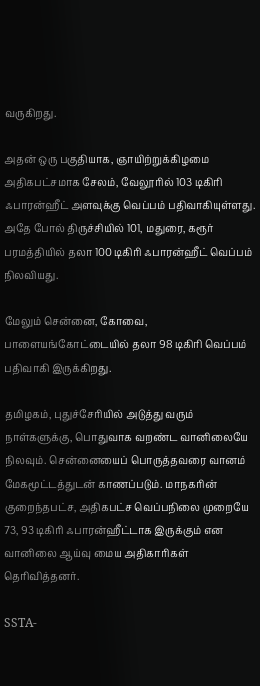வருகிறது.

அதன் ஒரு பகுதியாக, ஞாயிற்றுக்கிழமை அதிகபட்சமாக சேலம், வேலூரில் 103 டிகிரி ஃபாரன்ஹீட் அளவுக்கு வெப்பம் பதிவாகியுள்ளது. அதே போல் திருச்சியில் 101, மதுரை, கரூர் பரமத்தியில் தலா 100 டிகிரி ஃபாரன்ஹீட் வெப்பம் நிலவியது.

மேலும் சென்னை, கோவை, பாளையங்கோட்டையில் தலா 98 டிகிரி வெப்பம் பதிவாகி இருக்கிறது.

தமிழகம், புதுச்சேரியில் அடுத்து வரும் நாள்களுக்கு, பொதுவாக வறண்ட வானிலையே நிலவும். சென்னையைப் பொருத்தவரை வானம் மேகமூட்டத்துடன் காணப்படும். மாநகரின் குறைந்தபட்ச, அதிகபட்ச வெப்பநிலை முறையே 73, 93 டிகிரி ஃபாரன்ஹீட்டாக இருக்கும் என வானிலை ஆய்வு மைய அதிகாரிகள் தெரிவித்தனர்.

SSTA-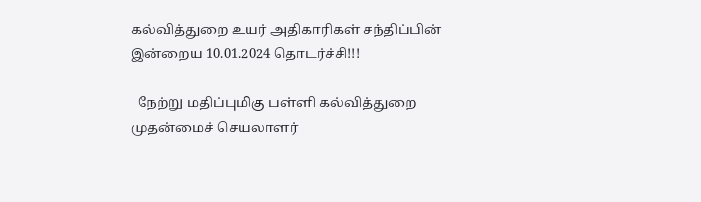கல்வித்துறை உயர் அதிகாரிகள் சந்திப்பின் இன்றைய 10.01.2024 தொடர்ச்சி!!!

  நேற்று மதிப்புமிகு பள்ளி கல்வித்துறை முதன்மைச் செயலாளர்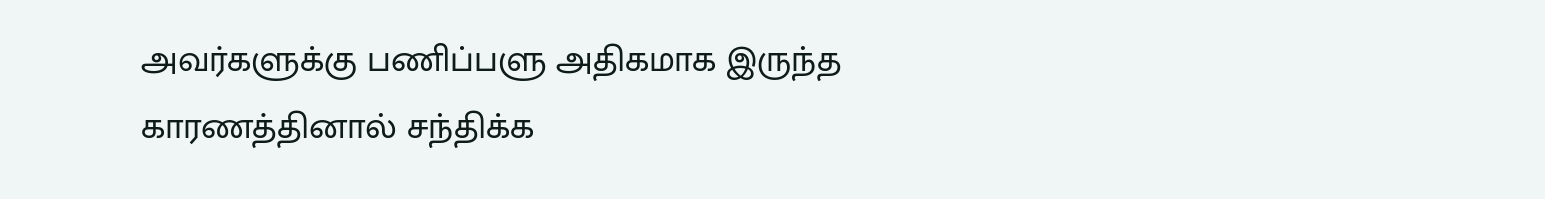அவர்களுக்கு பணிப்பளு அதிகமாக இருந்த காரணத்தினால் சந்திக்க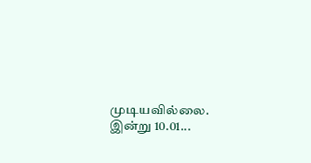முடியவில்லை. இன்று 10.01...